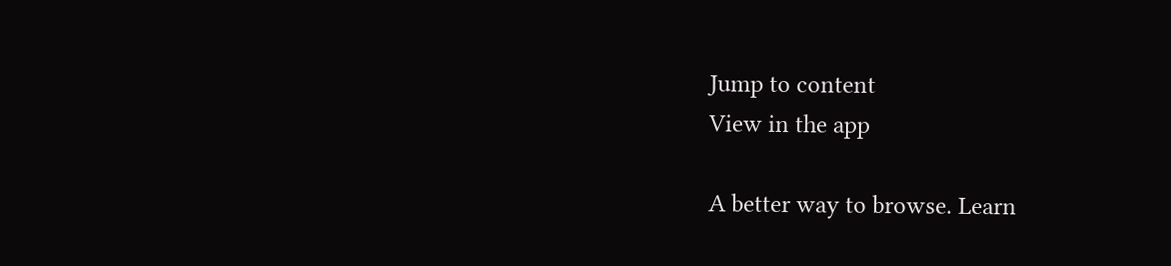Jump to content
View in the app

A better way to browse. Learn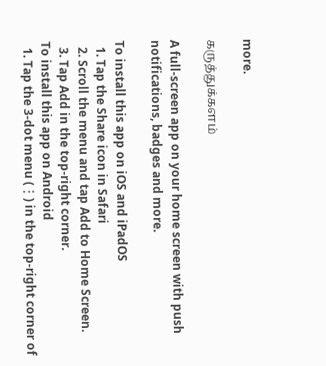more.

கருத்துக்களம்

A full-screen app on your home screen with push notifications, badges and more.

To install this app on iOS and iPadOS
  1. Tap the Share icon in Safari
  2. Scroll the menu and tap Add to Home Screen.
  3. Tap Add in the top-right corner.
To install this app on Android
  1. Tap the 3-dot menu (⋮) in the top-right corner of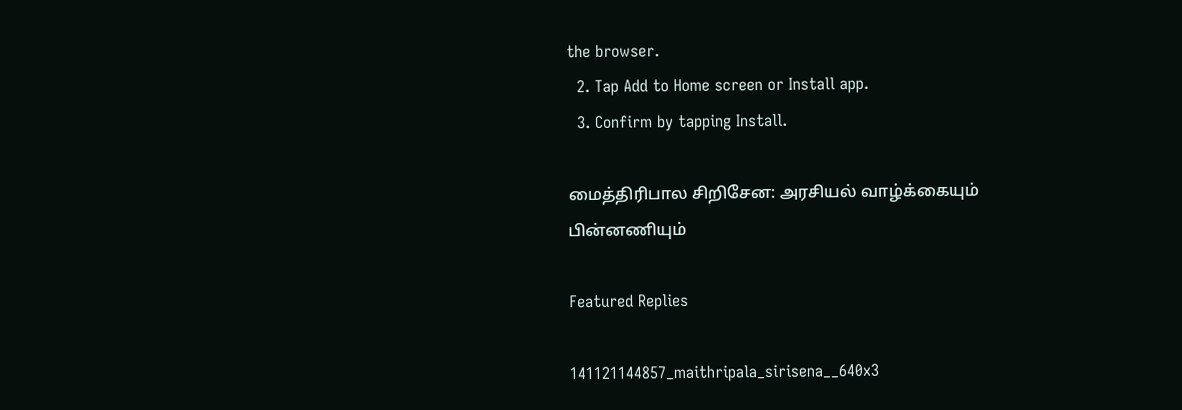the browser.
  2. Tap Add to Home screen or Install app.
  3. Confirm by tapping Install.

மைத்திரிபால சிறிசேன: அரசியல் வாழ்க்கையும் பின்னணியும்

Featured Replies

141121144857_maithripala_sirisena__640x3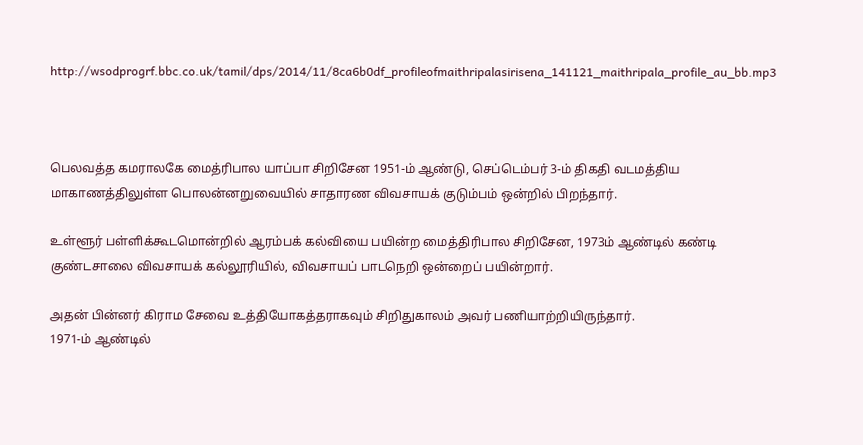http://wsodprogrf.bbc.co.uk/tamil/dps/2014/11/8ca6b0df_profileofmaithripalasirisena_141121_maithripala_profile_au_bb.mp3



பெலவத்த கமராலகே மைத்ரிபால யாப்பா சிறிசேன 1951-ம் ஆண்டு, செப்டெம்பர் 3-ம் திகதி வடமத்திய மாகாணத்திலுள்ள பொலன்னறுவையில் சாதாரண விவசாயக் குடும்பம் ஒன்றில் பிறந்தார்.

உள்ளூர் பள்ளிக்கூடமொன்றில் ஆரம்பக் கல்வியை பயின்ற மைத்திரிபால சிறிசேன, 1973ம் ஆண்டில் கண்டி குண்டசாலை விவசாயக் கல்லூரியில், விவசாயப் பாடநெறி ஒன்றைப் பயின்றார்.

அதன் பின்னர் கிராம சேவை உத்தியோகத்தராகவும் சிறிதுகாலம் அவர் பணியாற்றியிருந்தார்.
1971-ம் ஆண்டில்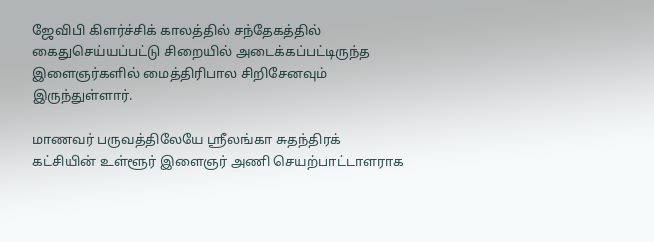ஜேவிபி கிளர்ச்சிக் காலத்தில் சந்தேகத்தில் கைதுசெய்யப்பட்டு சிறையில் அடைக்கப்பட்டிருந்த இளைஞர்களில் மைத்திரிபால சிறிசேனவும் இருந்துள்ளார்.

மாணவர் பருவத்திலேயே ஸ்ரீலங்கா சுதந்திரக் கட்சியின் உள்ளூர் இளைஞர் அணி செயற்பாட்டாளராக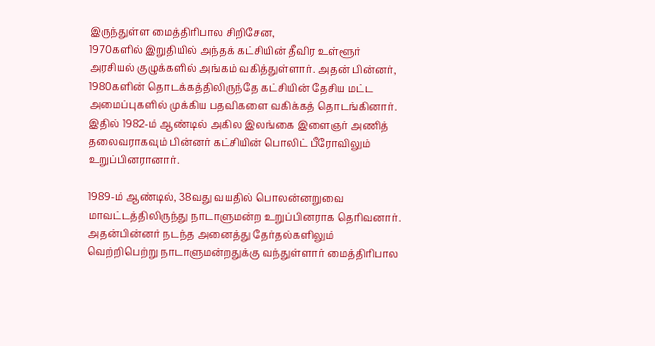இருந்துள்ள மைத்திரிபால சிறிசேன,
1970களில் இறுதியில் அந்தக் கட்சியின் தீவிர உள்ளூர் அரசியல் குழுக்களில் அங்கம் வகித்துள்ளார். அதன் பின்னர், 1980களின் தொடக்கத்திலிருந்தே கட்சியின் தேசிய மட்ட அமைப்புகளில் முக்கிய பதவிகளை வகிக்கத் தொடங்கினார்.
இதில் 1982-ம் ஆண்டில் அகில இலங்கை இளைஞர் அணித் தலைவராகவும் பின்னர் கட்சியின் பொலிட் பீரோவிலும் உறுப்பினரானார்.

1989-ம் ஆண்டில், 38வது வயதில் பொலன்னறுவை மாவட்டத்திலிருந்து நாடாளுமன்ற உறுப்பினராக தெரிவனார்.
அதன்பின்னர் நடந்த அனைத்து தேர்தல்களிலும் வெற்றிபெற்று நாடாளுமன்றதுக்கு வந்துள்ளார் மைத்திரிபால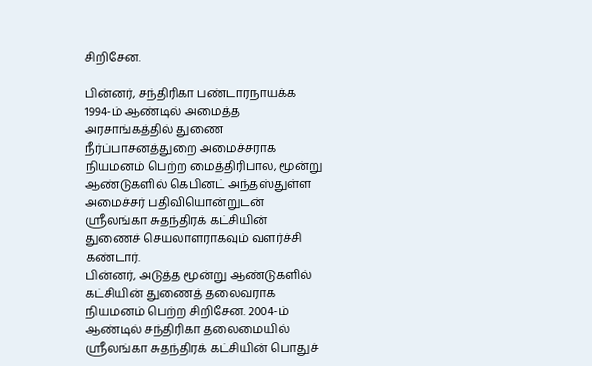சிறிசேன.

பின்னர், சந்திரிகா பண்டாரநாயக்க 1994-ம் ஆண்டில் அமைத்த அரசாங்கத்தில் துணை நீர்ப்பாசனத்துறை அமைச்சராக நியமனம் பெற்ற மைத்திரிபால, மூன்று ஆண்டுகளில் கெபினட் அந்தஸ்துள்ள அமைச்சர் பதிவியொன்றுடன் ஸ்ரீலங்கா சுதந்திரக் கட்சியின் துணைச் செயலாளராகவும் வளர்ச்சி கண்டார்.
பின்னர், அடுத்த மூன்று ஆண்டுகளில் கட்சியின் துணைத் தலைவராக நியமனம் பெற்ற சிறிசேன. 2004-ம் ஆண்டில் சந்திரிகா தலைமையில் ஸ்ரீலங்கா சுதந்திரக் கட்சியின் பொதுச்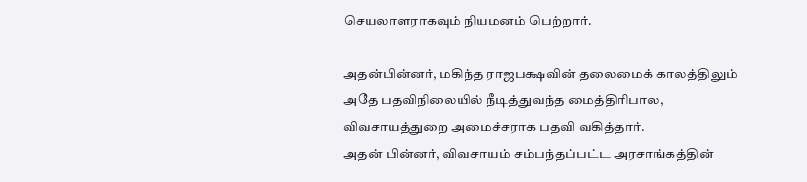செயலாளராகவும் நியமனம் பெற்றார்.

அதன்பின்னர், மகிந்த ராஜபக்ஷவின் தலைமைக் காலத்திலும் அதே பதவிநிலையில் நீடித்துவந்த மைத்திரிபால, விவசாயத்துறை அமைச்சராக பதவி வகித்தார்.
அதன் பின்னர், விவசாயம் சம்பந்தப்பட்ட அரசாங்கத்தின்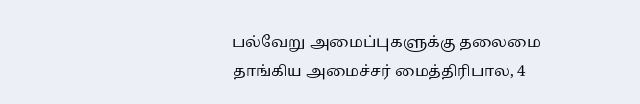பல்வேறு அமைப்புகளுக்கு தலைமை தாங்கிய அமைச்சர் மைத்திரிபால, 4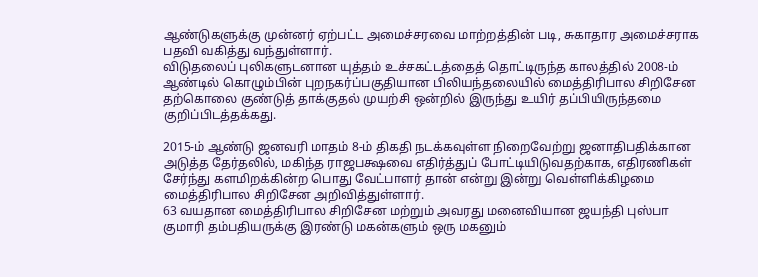ஆண்டுகளுக்கு முன்னர் ஏற்பட்ட அமைச்சரவை மாற்றத்தின் படி, சுகாதார அமைச்சராக பதவி வகித்து வந்துள்ளார்.
விடுதலைப் புலிகளுடனான யுத்தம் உச்சகட்டத்தைத் தொட்டிருந்த காலத்தில் 2008-ம் ஆண்டில் கொழும்பின் புறநகர்ப்பகுதியான பிலியந்தலையில் மைத்திரிபால சிறிசேன தற்கொலை குண்டுத் தாக்குதல் முயற்சி ஒன்றில் இருந்து உயிர் தப்பியிருந்தமை குறிப்பிடத்தக்கது.

2015-ம் ஆண்டு ஜனவரி மாதம் 8-ம் திகதி நடக்கவுள்ள நிறைவேற்று ஜனாதிபதிக்கான அடுத்த தேர்தலில், மகிந்த ராஜபக்ஷவை எதிர்த்துப் போட்டியிடுவதற்காக, எதிரணிகள் சேர்ந்து களமிறக்கின்ற பொது வேட்பாளர் தான் என்று இன்று வெள்ளிக்கிழமை மைத்திரிபால சிறிசேன அறிவித்துள்ளார்.
63 வயதான மைத்திரிபால சிறிசேன மற்றும் அவரது மனைவியான ஜயந்தி புஸ்பா குமாரி தம்பதியருக்கு இரண்டு மகன்களும் ஒரு மகனும்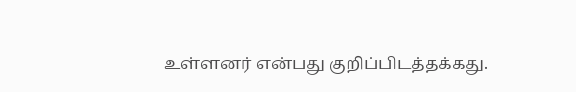உள்ளனர் என்பது குறிப்பிடத்தக்கது.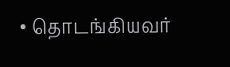• தொடங்கியவர்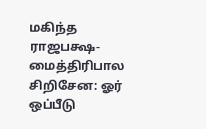மகிந்த ராஜபக்ஷ- மைத்திரிபால சிறிசேன: ஓர் ஒப்பீடு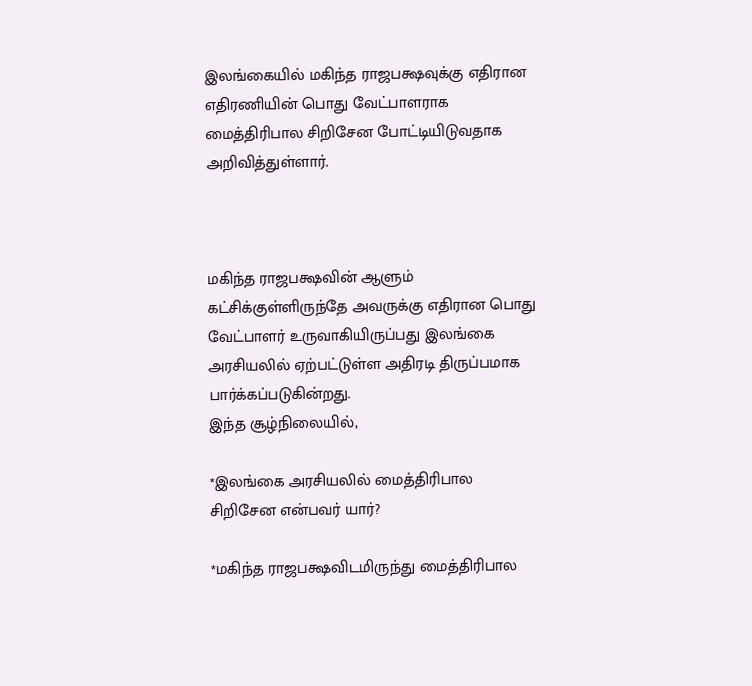இலங்கையில் மகிந்த ராஜபக்ஷவுக்கு எதிரான எதிரணியின் பொது வேட்பாளராக மைத்திரிபால சிறிசேன போட்டியிடுவதாக அறிவித்துள்ளார்.



மகிந்த ராஜபக்ஷவின் ஆளும் கட்சிக்குள்ளிருந்தே அவருக்கு எதிரான பொது வேட்பாளர் உருவாகியிருப்பது இலங்கை அரசியலில் ஏற்பட்டுள்ள அதிரடி திருப்பமாக பார்க்கப்படுகின்றது.
இந்த சூழ்நிலையில்,

*இலங்கை அரசியலில் மைத்திரிபால சிறிசேன என்பவர் யார்?

*மகிந்த ராஜபக்ஷவிடமிருந்து மைத்திரிபால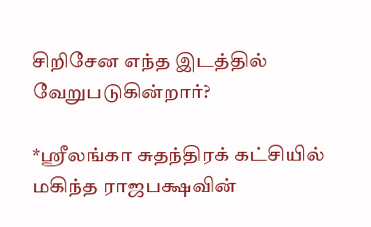சிறிசேன எந்த இடத்தில் வேறுபடுகின்றார்?

*ஸ்ரீலங்கா சுதந்திரக் கட்சியில் மகிந்த ராஜபக்ஷவின்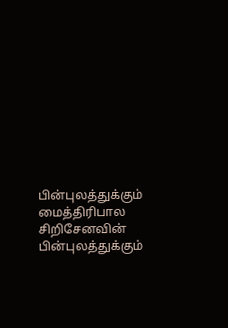பின்புலத்துக்கும் மைத்திரிபால சிறிசேனவின் பின்புலத்துக்கும்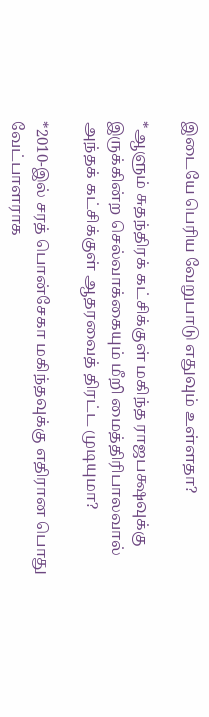இடையே பெரிய வேறுபாடு எதுவும் உள்ளதா?

*ஆளும் சுதந்திரக் கட்சிக்குள் மகிந்த ராஜபக்ஷவுக்கு இருக்கின்ற செல்வாக்கையும் மீறி மைத்திரிபாலவால் அந்தக் கட்சிக்குள் ஆதரவைத் திரட்ட முடியுமா?

*2010-இல் சரத் பொன்சேகா மகிந்தவுக்கு எதிரான பொது வேட்பாளராக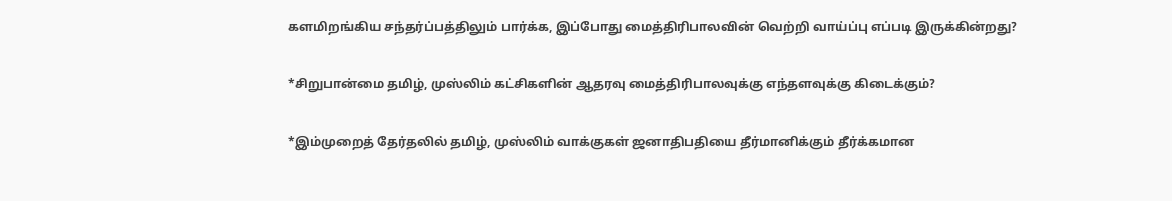களமிறங்கிய சந்தர்ப்பத்திலும் பார்க்க, இப்போது மைத்திரிபாலவின் வெற்றி வாய்ப்பு எப்படி இருக்கின்றது?

*சிறுபான்மை தமிழ், முஸ்லிம் கட்சிகளின் ஆதரவு மைத்திரிபாலவுக்கு எந்தளவுக்கு கிடைக்கும்?

*இம்முறைத் தேர்தலில் தமிழ், முஸ்லிம் வாக்குகள் ஜனாதிபதியை தீர்மானிக்கும் தீர்க்கமான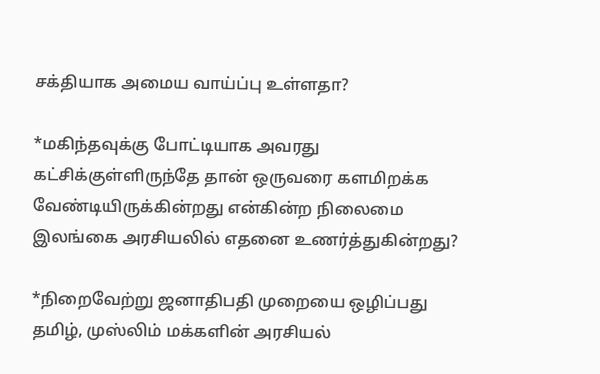சக்தியாக அமைய வாய்ப்பு உள்ளதா?

*மகிந்தவுக்கு போட்டியாக அவரது கட்சிக்குள்ளிருந்தே தான் ஒருவரை களமிறக்க வேண்டியிருக்கின்றது என்கின்ற நிலைமை இலங்கை அரசியலில் எதனை உணர்த்துகின்றது?

*நிறைவேற்று ஜனாதிபதி முறையை ஒழிப்பது தமிழ், முஸ்லிம் மக்களின் அரசியல்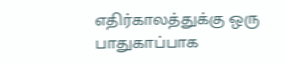எதிர்காலத்துக்கு ஒரு பாதுகாப்பாக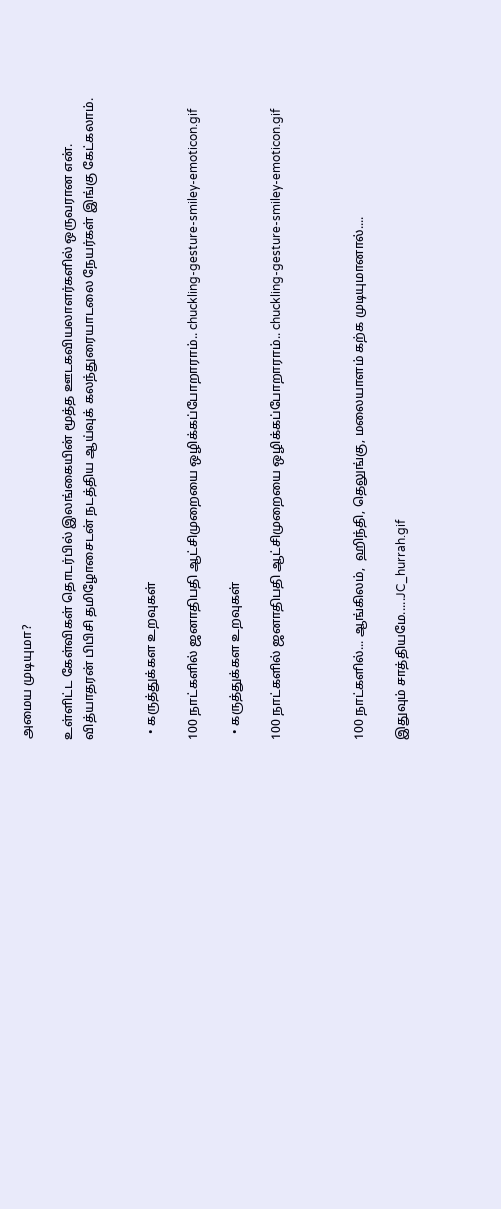அமைய முடியுமா?

உள்ளிட்ட கேள்விகள் தொடர்பில் இலங்கையின் மூத்த ஊடகவியலாளர்களில் ஒருவரான என். வித்யாதரன் பிபிசி தமிழோசைடன் நடத்திய ஆய்வுக் கலந்துரையாடலை நேயர்கள் இங்கு கேட்கலாம்.


  • கருத்துக்கள உறவுகள்

100 நாட்களில் ஜனாதிபதி ஆட்சிமுறையை ஒழிக்கப்போறாராம்.. chuckling-gesture-smiley-emoticon.gif

  • கருத்துக்கள உறவுகள்

100 நாட்களில் ஜனாதிபதி ஆட்சிமுறையை ஒழிக்கப்போறாராம்.. chuckling-gesture-smiley-emoticon.gif



100 நாட்களில்... ஆங்கிலம்,  ஹிந்தி, தெலுங்கு, மலையாளம் கற்க முடியுமானால்....

இதுவும் சாத்தியமே.....JC_hurrah.gif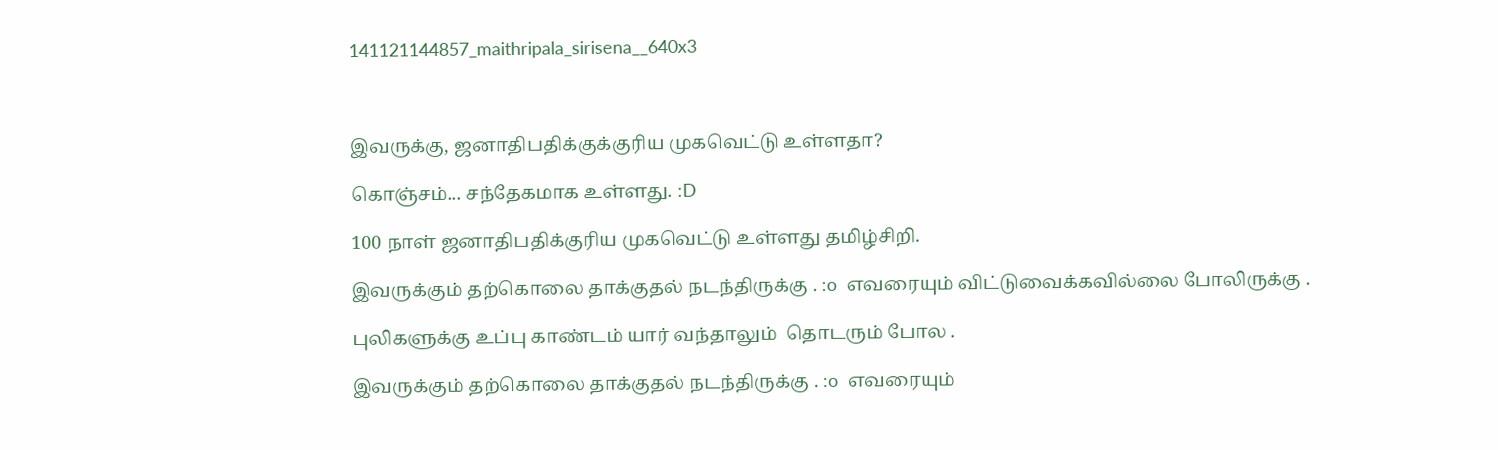141121144857_maithripala_sirisena__640x3



இவருக்கு, ஜனாதிபதிக்குக்குரிய முகவெட்டு உள்ளதா?

கொஞ்சம்... சந்தேகமாக உள்ளது. :D

100 நாள் ஜனாதிபதிக்குரிய முகவெட்டு உள்ளது தமிழ்சிறி.

இவருக்கும் தற்கொலை தாக்குதல் நடந்திருக்கு . :o  எவரையும் விட்டுவைக்கவில்லை போலிருக்கு .

புலிகளுக்கு உப்பு காண்டம் யார் வந்தாலும்  தொடரும் போல .

இவருக்கும் தற்கொலை தாக்குதல் நடந்திருக்கு . :o  எவரையும்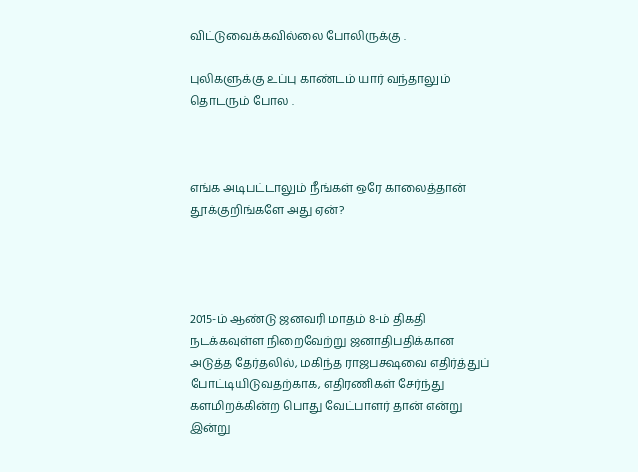விட்டுவைக்கவில்லை போலிருக்கு .

புலிகளுக்கு உப்பு காண்டம் யார் வந்தாலும்  தொடரும் போல .



எங்க அடிபட்டாலும் நீங்கள் ஒரே காலைத்தான் தூக்குறிங்களே அது ஏன்?




2015-ம் ஆண்டு ஜனவரி மாதம் 8-ம் திகதி நடக்கவுள்ள நிறைவேற்று ஜனாதிபதிக்கான அடுத்த தேர்தலில், மகிந்த ராஜபக்ஷவை எதிர்த்துப் போட்டியிடுவதற்காக, எதிரணிகள் சேர்ந்து களமிறக்கின்ற பொது வேட்பாளர் தான் என்று இன்று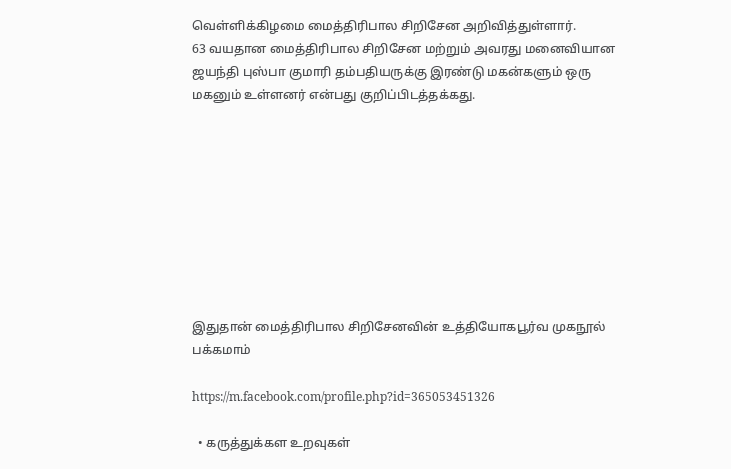வெள்ளிக்கிழமை மைத்திரிபால சிறிசேன அறிவித்துள்ளார்.
63 வயதான மைத்திரிபால சிறிசேன மற்றும் அவரது மனைவியான ஜயந்தி புஸ்பா குமாரி தம்பதியருக்கு இரண்டு மகன்களும் ஒரு மகனும் உள்ளனர் என்பது குறிப்பிடத்தக்கது.









இதுதான் மைத்திரிபால சிறிசேனவின் உத்தியோகபூர்வ முகநூல் பக்கமாம்

https://m.facebook.com/profile.php?id=365053451326

  • கருத்துக்கள உறவுகள்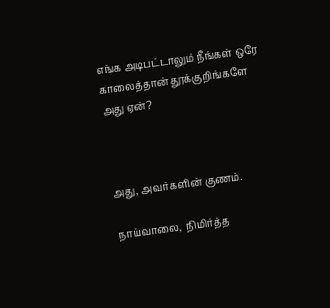எங்க அடிபட்டாலும் நீங்கள் ஒரே காலைத்தான் தூக்குறிங்களே அது ஏன்?



அது, அவர்களின் குணம்.

நாய்வாலை,  நிமிர்த்த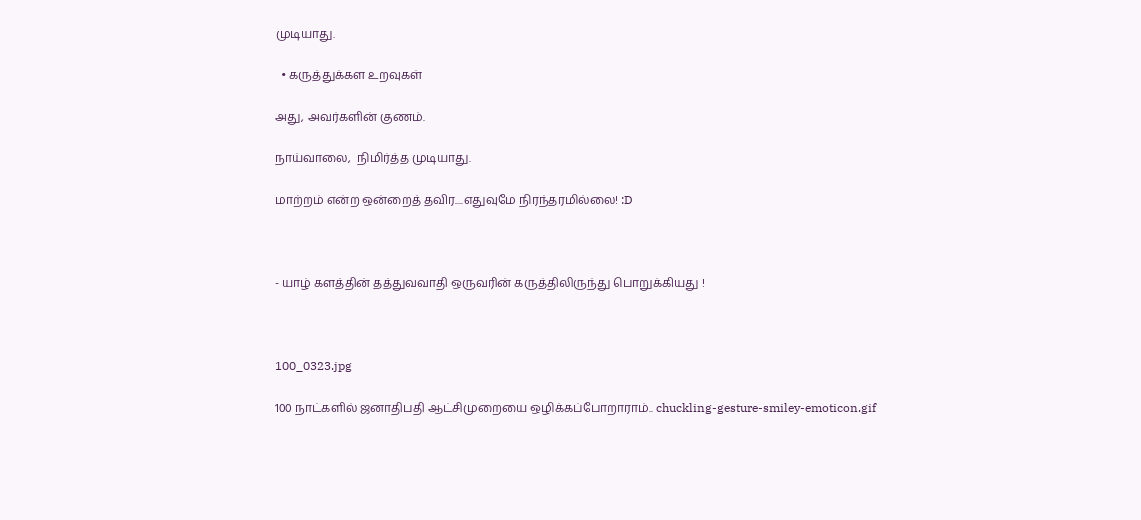முடியாது.

  • கருத்துக்கள உறவுகள்

அது, அவர்களின் குணம்.

நாய்வாலை,  நிமிர்த்த முடியாது.

மாற்றம் என்ற ஒன்றைத் தவிர....எதுவுமே நிரந்தரமில்லை! :D



- யாழ் களத்தின் தத்துவவாதி ஒருவரின் கருத்திலிருந்து பொறுக்கியது !



100_0323.jpg

100 நாட்களில் ஜனாதிபதி ஆட்சிமுறையை ஒழிக்கப்போறாராம்.. chuckling-gesture-smiley-emoticon.gif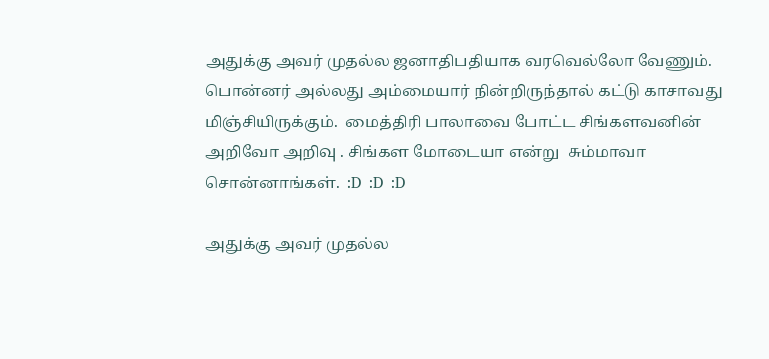அதுக்கு அவர் முதல்ல ஜனாதிபதியாக வரவெல்லோ வேணும். பொன்னர் அல்லது அம்மையார் நின்றிருந்தால் கட்டு காசாவது மிஞ்சியிருக்கும்.  மைத்திரி பாலாவை போட்ட சிங்களவனின் அறிவோ அறிவு . சிங்கள மோடையா என்று  சும்மாவா சொன்னாங்கள்.  :D  :D  :D

அதுக்கு அவர் முதல்ல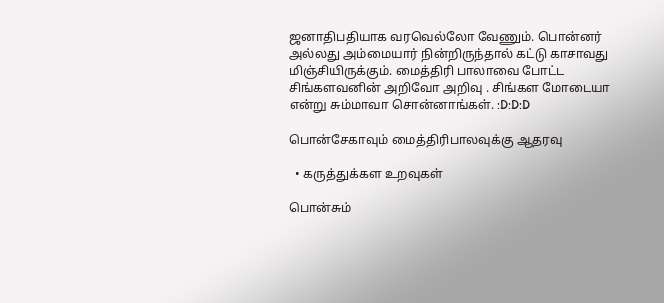ஜனாதிபதியாக வரவெல்லோ வேணும். பொன்னர் அல்லது அம்மையார் நின்றிருந்தால் கட்டு காசாவது மிஞ்சியிருக்கும். மைத்திரி பாலாவை போட்ட சிங்களவனின் அறிவோ அறிவு . சிங்கள மோடையா என்று சும்மாவா சொன்னாங்கள். :D:D:D

பொன்சேகாவும் மைத்திரிபாலவுக்கு ஆதரவு

  • கருத்துக்கள உறவுகள்

பொன்சும்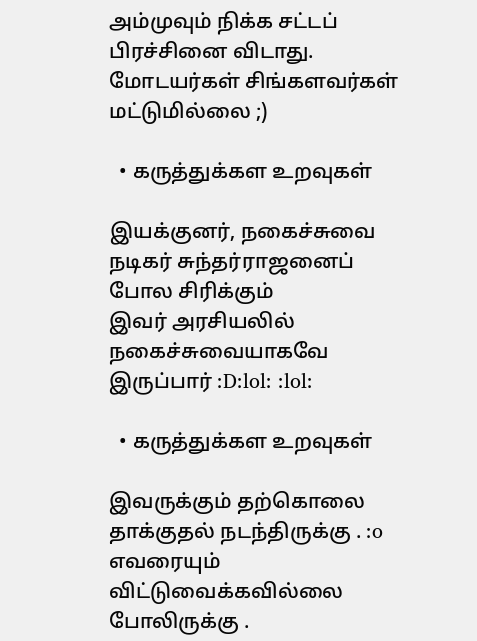அம்முவும் நிக்க சட்டப் பிரச்சினை விடாது. மோடயர்கள் சிங்களவர்கள் மட்டுமில்லை ;)

  • கருத்துக்கள உறவுகள்

இயக்குனர், நகைச்சுவை நடிகர் சுந்தர்ராஜனைப் போல சிரிக்கும்
இவர் அரசியலில் நகைச்சுவையாகவே இருப்பார் :D:lol: :lol:

  • கருத்துக்கள உறவுகள்

இவருக்கும் தற்கொலை தாக்குதல் நடந்திருக்கு . :o  எவரையும் விட்டுவைக்கவில்லை போலிருக்கு .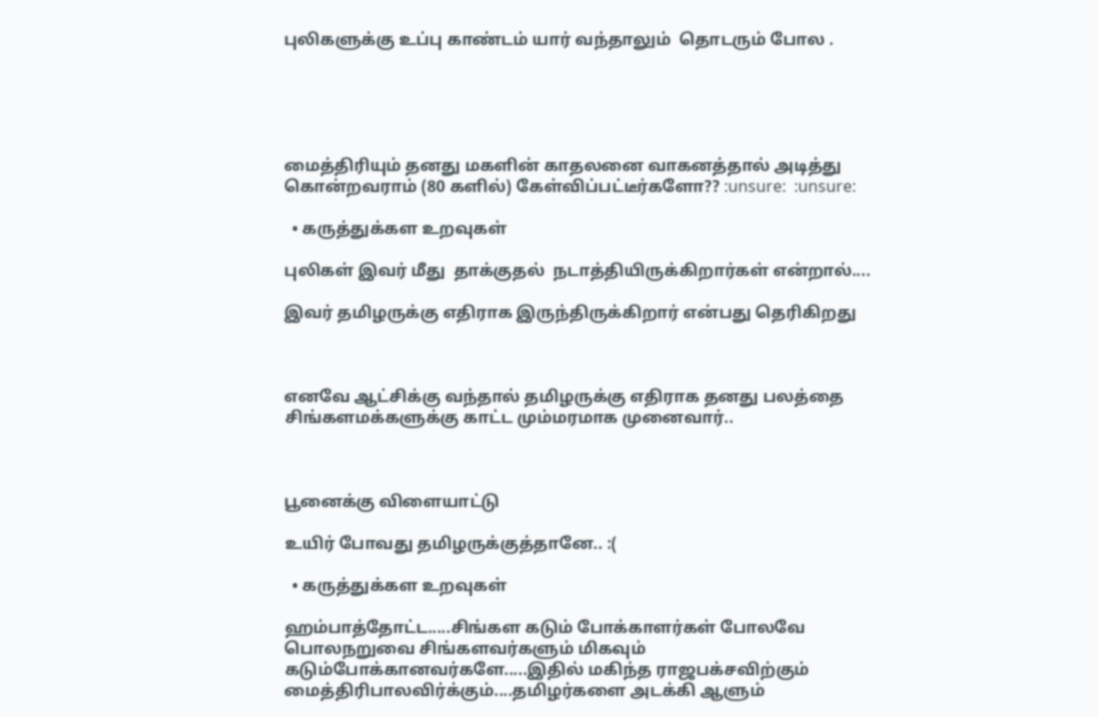புலிகளுக்கு உப்பு காண்டம் யார் வந்தாலும்  தொடரும் போல .





மைத்திரியும் தனது மகளின் காதலனை வாகனத்தால் அடித்து கொன்றவராம் (80 களில்) கேள்விப்பட்டீர்களோ?? :unsure:  :unsure:

  • கருத்துக்கள உறவுகள்

புலிகள் இவர் மீது  தாக்குதல்  நடாத்தியிருக்கிறார்கள் என்றால்....

இவர் தமிழருக்கு எதிராக இருந்திருக்கிறார் என்பது தெரிகிறது



எனவே ஆட்சிக்கு வந்தால் தமிழருக்கு எதிராக தனது பலத்தை சிங்களமக்களுக்கு காட்ட மும்மரமாக முனைவார்..



பூனைக்கு விளையாட்டு

உயிர் போவது தமிழருக்குத்தானே.. :(

  • கருத்துக்கள உறவுகள்

ஹம்பாத்தோட்ட.....சிங்கள கடும் போக்காளர்கள் போலவே பொலநறுவை சிங்களவர்களும் மிகவும் கடும்போக்கானவர்களே.....இதில் மகிந்த ராஜபக்சவிற்கும் மைத்திரிபாலவிர்க்கும்....தமிழர்களை அடக்கி ஆளும்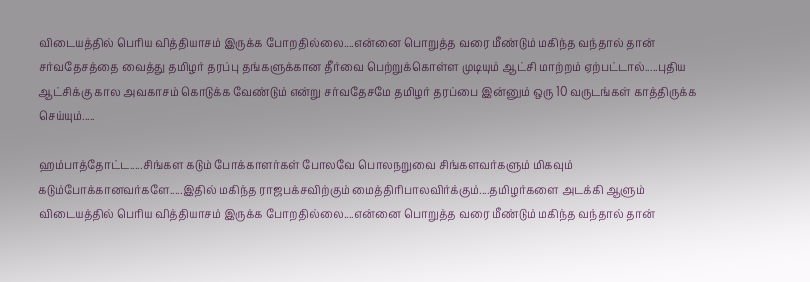விடையத்தில் பெரிய வித்தியாசம் இருக்க போறதில்லை....என்னை பொறுத்த வரை மீண்டும் மகிந்த வந்தால் தான் சர்வதேசத்தை வைத்து தமிழர் தரப்பு தங்களுக்கான தீர்வை பெற்றுக்கொள்ள முடியும் ஆட்சி மாற்றம் ஏற்பட்டால்.....புதிய ஆட்சிக்கு கால அவகாசம் கொடுக்க வேண்டும் என்று சர்வதேசமே தமிழர் தரப்பை இன்னும் ஒரு 10 வருடங்கள் காத்திருக்க செய்யும்.....

ஹம்பாத்தோட்ட.....சிங்கள கடும் போக்காளர்கள் போலவே பொலநறுவை சிங்களவர்களும் மிகவும் கடும்போக்கானவர்களே.....இதில் மகிந்த ராஜபக்சவிற்கும் மைத்திரிபாலவிர்க்கும்....தமிழர்களை அடக்கி ஆளும் விடையத்தில் பெரிய வித்தியாசம் இருக்க போறதில்லை....என்னை பொறுத்த வரை மீண்டும் மகிந்த வந்தால் தான்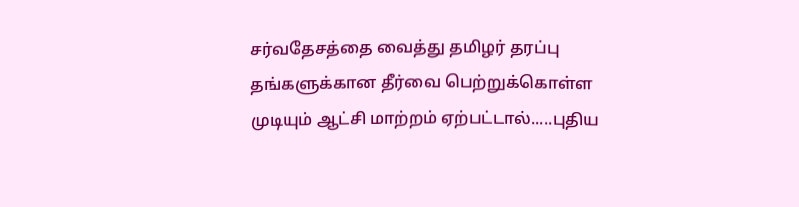சர்வதேசத்தை வைத்து தமிழர் தரப்பு தங்களுக்கான தீர்வை பெற்றுக்கொள்ள முடியும் ஆட்சி மாற்றம் ஏற்பட்டால்.....புதிய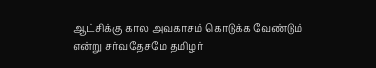ஆட்சிக்கு கால அவகாசம் கொடுக்க வேண்டும் என்று சர்வதேசமே தமிழர்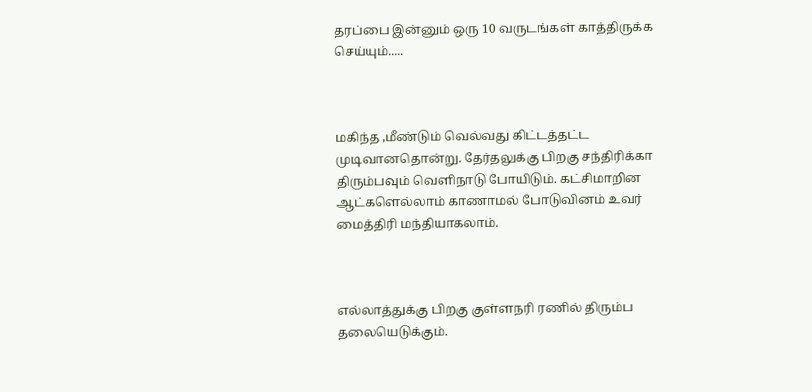தரப்பை இன்னும் ஒரு 10 வருடங்கள் காத்திருக்க செய்யும்.....



மகிந்த ,மீண்டும் வெல்வது கிட்டத்தட்ட முடிவானதொன்று. தேர்தலுக்கு பிறகு சந்திரிக்கா திரும்பவும் வெளிநாடு போயிடும். கட்சிமாறின ஆட்களெல்லாம் காணாமல் போடுவினம் உவர் மைத்திரி மந்தியாகலாம்.



எல்லாத்துக்கு பிறகு குள்ளநரி ரணில் திரும்ப தலையெடுக்கும்.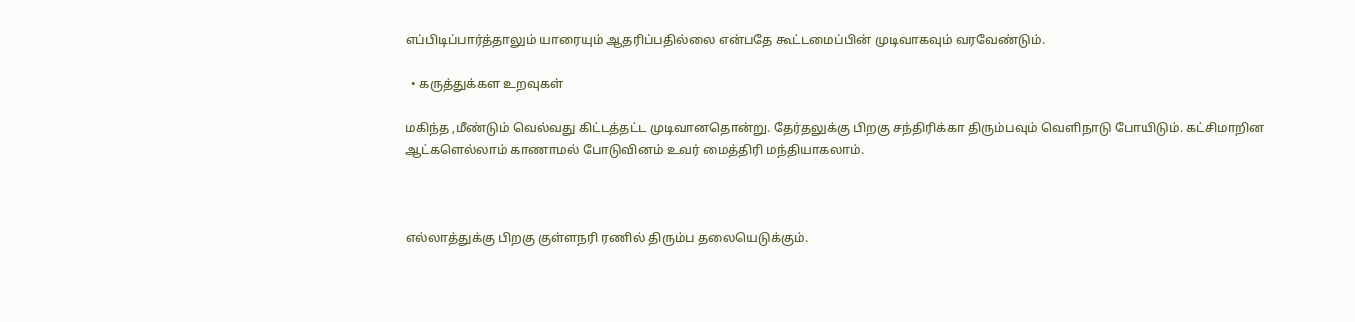எப்பிடிப்பார்த்தாலும் யாரையும் ஆதரிப்பதில்லை என்பதே கூட்டமைப்பின் முடிவாகவும் வரவேண்டும்.

  • கருத்துக்கள உறவுகள்

மகிந்த ,மீண்டும் வெல்வது கிட்டத்தட்ட முடிவானதொன்று. தேர்தலுக்கு பிறகு சந்திரிக்கா திரும்பவும் வெளிநாடு போயிடும். கட்சிமாறின ஆட்களெல்லாம் காணாமல் போடுவினம் உவர் மைத்திரி மந்தியாகலாம்.



எல்லாத்துக்கு பிறகு குள்ளநரி ரணில் திரும்ப தலையெடுக்கும்.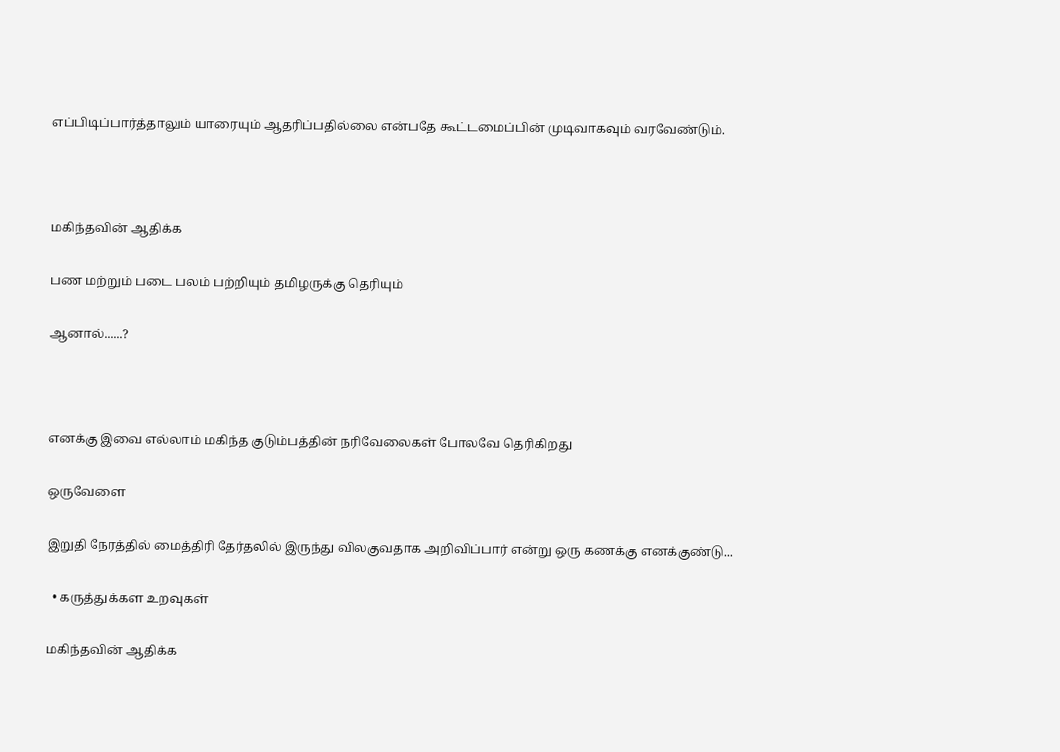எப்பிடிப்பார்த்தாலும் யாரையும் ஆதரிப்பதில்லை என்பதே கூட்டமைப்பின் முடிவாகவும் வரவேண்டும்.



மகிந்தவின் ஆதிக்க

பண மற்றும் படை பலம் பற்றியும் தமிழருக்கு தெரியும்

ஆனால்......?



எனக்கு இவை எல்லாம் மகிந்த குடும்பத்தின் நரிவேலைகள் போலவே தெரிகிறது

ஒருவேளை

இறுதி நேரத்தில் மைத்திரி தேர்தலில் இருந்து விலகுவதாக அறிவிப்பார் என்று ஒரு கணக்கு எனக்குண்டு...

  • கருத்துக்கள உறவுகள்

மகிந்தவின் ஆதிக்க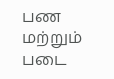பண மற்றும் படை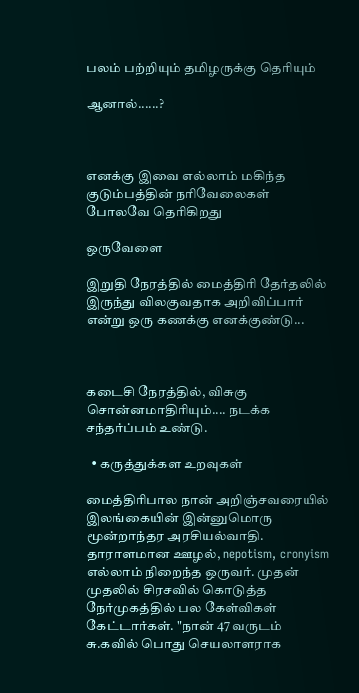பலம் பற்றியும் தமிழருக்கு தெரியும்

ஆனால்......?



எனக்கு இவை எல்லாம் மகிந்த குடும்பத்தின் நரிவேலைகள் போலவே தெரிகிறது

ஒருவேளை

இறுதி நேரத்தில் மைத்திரி தேர்தலில் இருந்து விலகுவதாக அறிவிப்பார் என்று ஒரு கணக்கு எனக்குண்டு...



கடைசி நேரத்தில், விசுகு சொன்னமாதிரியும்.... நடக்க சந்தர்ப்பம் உண்டு.

  • கருத்துக்கள உறவுகள்

மைத்திரிபால நான் அறிஞ்சவரையில் இலங்கையின் இன்னுமொரு மூன்றாந்தர அரசியல்வாதி. தாராளமான ஊழல், nepotism, cronyism எல்லாம் நிறைந்த ஒருவர். முதன் முதலில் சிரசவில் கொடுத்த நேர்முகத்தில் பல கேள்விகள் கேட்டார்கள். "நான் 47 வருடம் சு.கவில் பொது செயலாளராக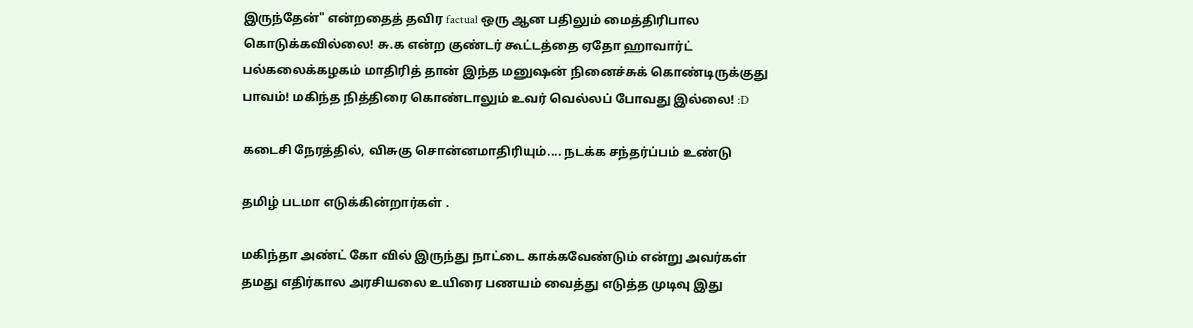இருந்தேன்" என்றதைத் தவிர factual ஒரு ஆன பதிலும் மைத்திரிபால கொடுக்கவில்லை! சு.க என்ற குண்டர் கூட்டத்தை ஏதோ ஹாவார்ட் பல்கலைக்கழகம் மாதிரித் தான் இந்த மனுஷன் நினைச்சுக் கொண்டிருக்குது பாவம்! மகிந்த நித்திரை கொண்டாலும் உவர் வெல்லப் போவது இல்லை! :D

கடைசி நேரத்தில், விசுகு சொன்னமாதிரியும்.... நடக்க சந்தர்ப்பம் உண்டு

தமிழ் படமா எடுக்கின்றார்கள் .

மகிந்தா அண்ட் கோ வில் இருந்து நாட்டை காக்கவேண்டும் என்று அவர்கள் தமது எதிர்கால அரசியலை உயிரை பணயம் வைத்து எடுத்த முடிவு இது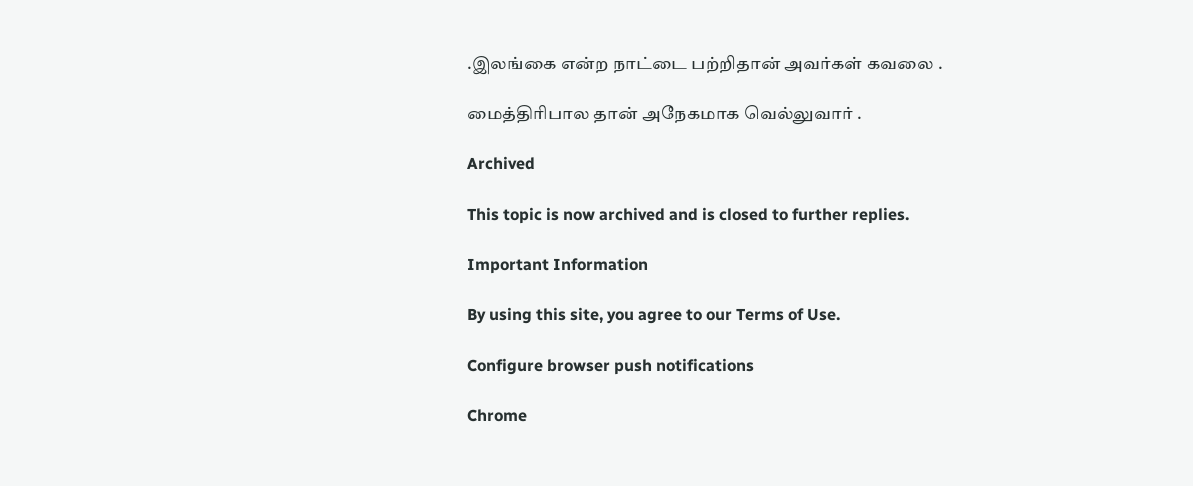.இலங்கை என்ற நாட்டை பற்றிதான் அவர்கள் கவலை .

மைத்திரிபால தான் அநேகமாக வெல்லுவார் .

Archived

This topic is now archived and is closed to further replies.

Important Information

By using this site, you agree to our Terms of Use.

Configure browser push notifications

Chrome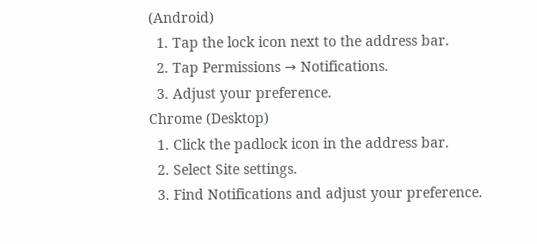(Android)
  1. Tap the lock icon next to the address bar.
  2. Tap Permissions → Notifications.
  3. Adjust your preference.
Chrome (Desktop)
  1. Click the padlock icon in the address bar.
  2. Select Site settings.
  3. Find Notifications and adjust your preference.